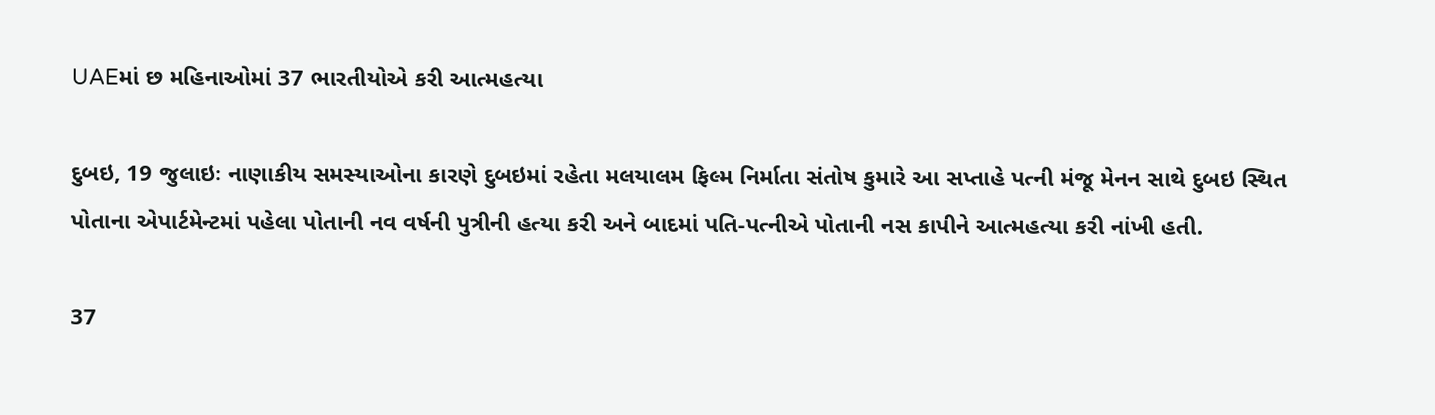UAEમાં છ મહિનાઓમાં 37 ભારતીયોએ કરી આત્મહત્યા

દુબઇ, 19 જુલાઇઃ નાણાકીય સમસ્યાઓના કારણે દુબઇમાં રહેતા મલયાલમ ફિલ્મ નિર્માતા સંતોષ કુમારે આ સપ્તાહે પત્ની મંજૂ મેનન સાથે દુબઇ સ્થિત પોતાના એપાર્ટમેન્ટમાં પહેલા પોતાની નવ વર્ષની પુત્રીની હત્યા કરી અને બાદમાં પતિ-પત્નીએ પોતાની નસ કાપીને આત્મહત્યા કરી નાંખી હતી.

37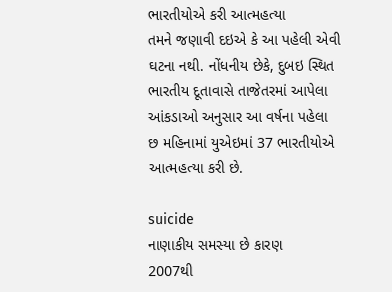ભારતીયોએ કરી આત્મહત્યા
તમને જણાવી દઇએ કે આ પહેલી એવી ઘટના નથી. નોંધનીય છેકે, દુબઇ સ્થિત ભારતીય દૂતાવાસે તાજેતરમાં આપેલા આંકડાઓ અનુસાર આ વર્ષના પહેલા છ મહિનામાં યુએઇમાં 37 ભારતીયોએ આત્મહત્યા કરી છે.

suicide
નાણાકીય સમસ્યા છે કારણ
2007થી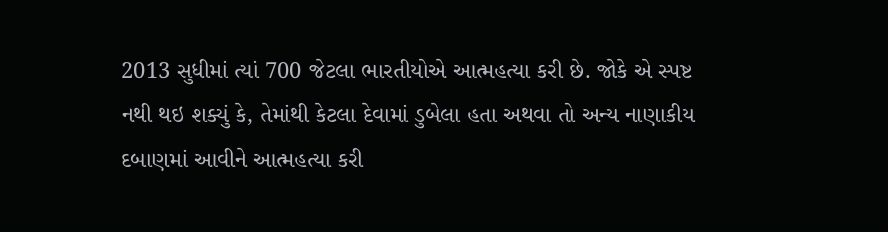2013 સુધીમાં ત્યાં 700 જેટલા ભારતીયોએ આત્મહત્યા કરી છે. જોકે એ સ્પષ્ટ નથી થઇ શક્યું કે, તેમાંથી કેટલા દેવામાં ડુબેલા હતા અથવા તો અન્ય નાણાકીય દબાણમાં આવીને આત્મહત્યા કરી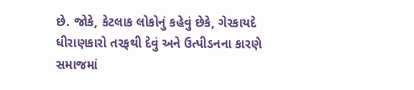છે. જોકે, કેટલાક લોકોનું કહેવું છેકે, ગેરકાયદે ધીરાણકારો તરફથી દેવું અને ઉત્પીડનના કારણે સમાજમાં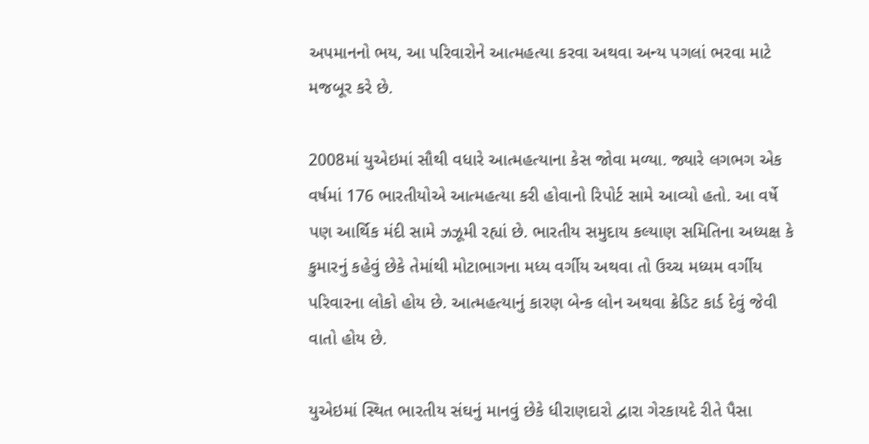અપમાનનો ભય, આ પરિવારોને આત્મહત્યા કરવા અથવા અન્ય પગલાં ભરવા માટે મજબૂર કરે છે.

2008માં યુએઇમાં સૌથી વધારે આત્મહત્યાના કેસ જોવા મળ્યા. જ્યારે લગભગ એક વર્ષમાં 176 ભારતીયોએ આત્મહત્યા કરી હોવાનો રિપોર્ટ સામે આવ્યો હતો. આ વર્ષે પણ આર્થિક મંદી સામે ઝઝૂમી રહ્યાં છે. ભારતીય સમુદાય કલ્યાણ સમિતિના અધ્યક્ષ કે કુમારનું કહેવું છેકે તેમાંથી મોટાભાગના મધ્ય વર્ગીય અથવા તો ઉચ્ચ મધ્યમ વર્ગીય પરિવારના લોકો હોય છે. આત્મહત્યાનું કારણ બેન્ક લોન અથવા ક્રેડિટ કાર્ડ દેવું જેવી વાતો હોય છે.

યુએઇમાં સ્થિત ભારતીય સંઘનું માનવું છેકે ધીરાણદારો દ્વારા ગેરકાયદે રીતે પૈસા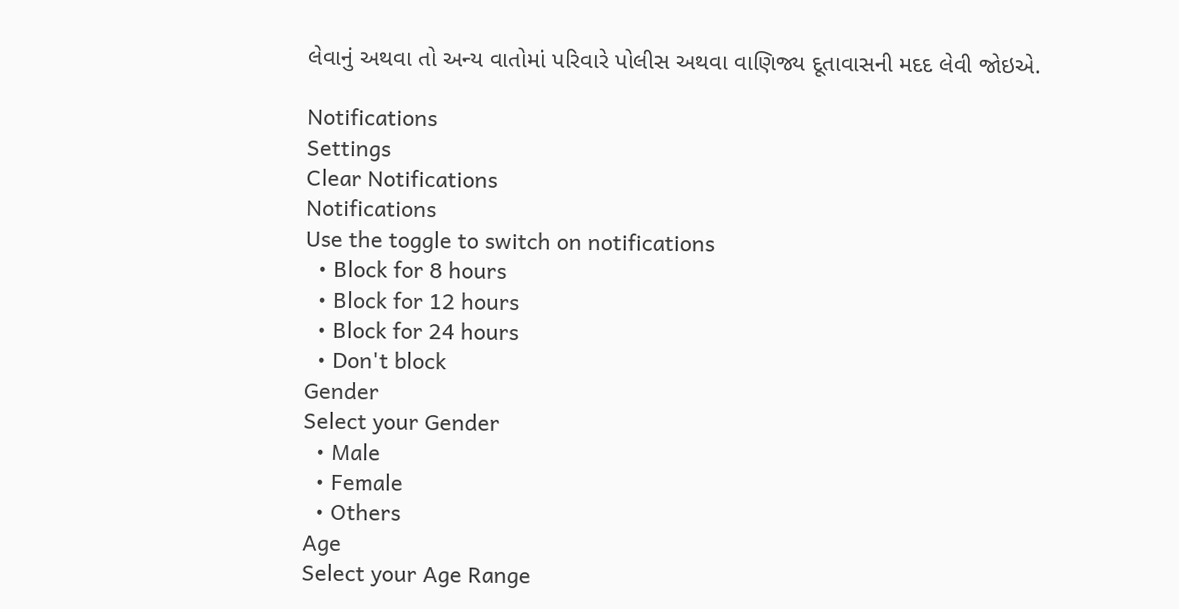લેવાનું અથવા તો અન્ય વાતોમાં પરિવારે પોલીસ અથવા વાણિજ્ય દૂતાવાસની મદદ લેવી જોઇએ.

Notifications
Settings
Clear Notifications
Notifications
Use the toggle to switch on notifications
  • Block for 8 hours
  • Block for 12 hours
  • Block for 24 hours
  • Don't block
Gender
Select your Gender
  • Male
  • Female
  • Others
Age
Select your Age Range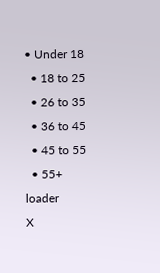• Under 18
  • 18 to 25
  • 26 to 35
  • 36 to 45
  • 45 to 55
  • 55+
loader
X